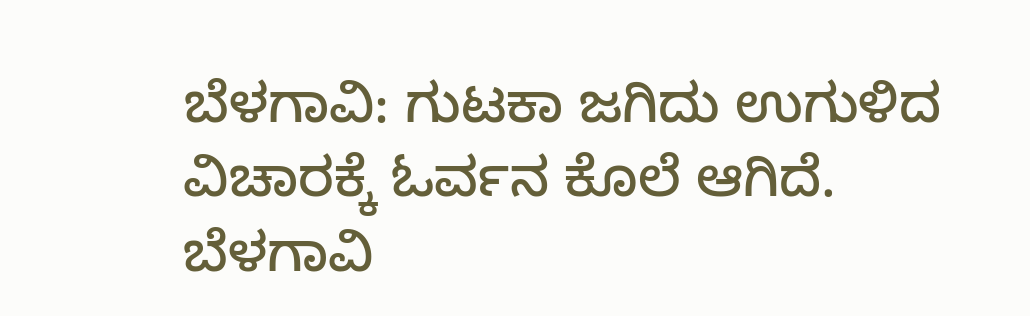ಬೆಳಗಾವಿ: ಗುಟಕಾ‌ ಜಗಿದು ಉಗುಳಿದ ವಿಚಾರಕ್ಕೆ ಓರ್ವನ ಕೊಲೆ ಆಗಿದೆ. ಬೆಳಗಾವಿ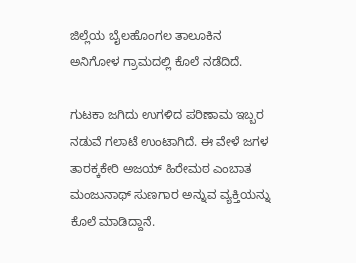ಜಿಲ್ಲೆಯ ಬೈಲಹೊಂಗಲ ತಾಲೂಕಿನ ಅನಿಗೋಳ ಗ್ರಾಮದಲ್ಲಿ ಕೊಲೆ ನಡೆದಿದೆ‌.

ಗುಟಕಾ‌ ಜಗಿದು ಉಗಳಿದ ಪರಿಣಾಮ ಇಬ್ಬರ ನಡುವೆ ಗಲಾಟೆ ಉಂಟಾಗಿದೆ. ಈ ವೇಳೆ ಜಗಳ ತಾರಕ್ಕಕೇರಿ ಅಜಯ್‌ ಹಿರೇಮಠ ಎಂಬಾತ ಮಂಜುನಾಥ್‌ ಸುಣಗಾರ ಅನ್ನುವ ವ್ಯಕ್ತಿಯನ್ನು ಕೊಲೆ ಮಾಡಿದ್ದಾನೆ.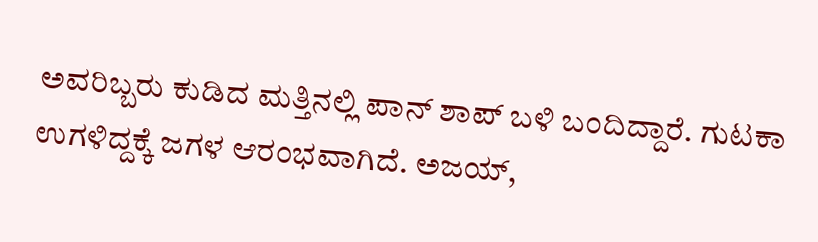ಅವರಿಬ್ಬರು ಕುಡಿದ‌ ಮತ್ತಿನಲ್ಲಿ ಪಾನ್ ಶಾಪ್ ಬಳಿ ಬಂದಿದ್ದಾರೆ. ಗುಟಕಾ ಉಗಳಿದ್ದಕ್ಕೆ ಜಗಳ ಆರಂಭವಾಗಿದೆ. ಅಜಯ್,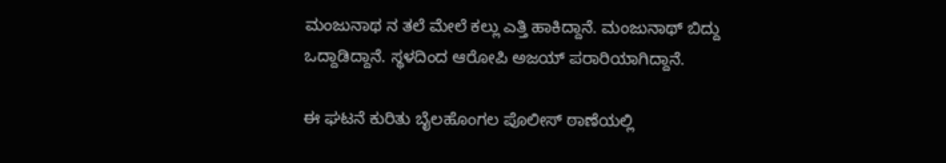ಮಂಜುನಾಥ ನ ತಲೆ ಮೇಲೆ ಕಲ್ಲು ಎತ್ತಿ ಹಾಕಿದ್ದಾನೆ. ಮಂಜುನಾಥ್‌ ಬಿದ್ದು ಒದ್ದಾಡಿದ್ದಾನೆ. ಸ್ಥಳದಿಂದ ಆರೋಪಿ ಅಜಯ್‌ ಪರಾರಿಯಾಗಿದ್ದಾನೆ.

ಈ ಘಟನೆ ಕುರಿತು ಬೈಲಹೊಂಗಲ ಪೊಲೀಸ್‌ ಠಾಣೆಯಲ್ಲಿ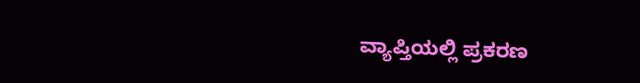ವ್ಯಾಪ್ತಿಯಲ್ಲಿ ಪ್ರಕರಣ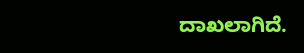ದಾಖಲಾಗಿದೆ.